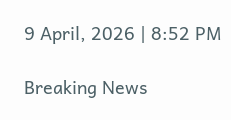9 April, 2026 | 8:52 PM

Breaking News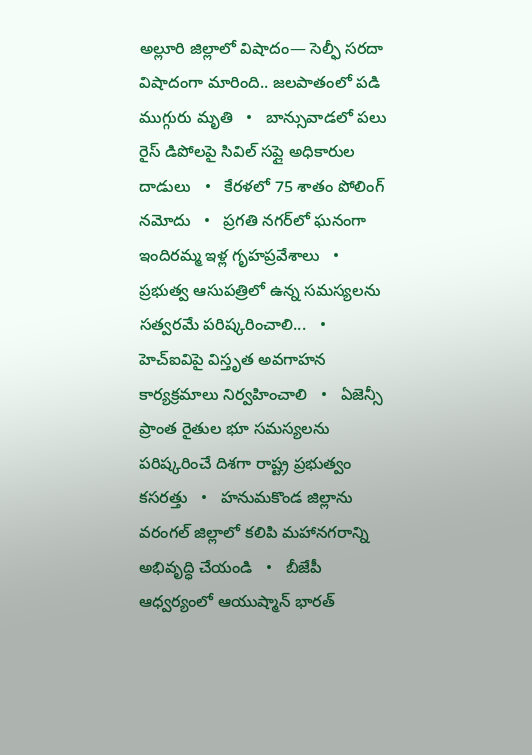అల్లూరి జిల్లాలో విషాదం— సెల్ఫీ సరదా విషాదంగా మారింది.. జలపాతంలో పడి ముగ్గురు మృతి   •   బాన్సువాడలో పలు రైస్ డిపోలపై సివిల్ సప్లై అధికారుల దాడులు   •   కేరళలో 75 శాతం పోలింగ్‌ నమోదు   •   ప్రగతి నగర్‌లో ఘనంగా ఇందిరమ్మ ఇళ్ల గృహప్రవేశాలు   •   ప్రభుత్వ ఆసుపత్రిలో ఉన్న సమస్యలను సత్వరమే పరిష్కరించాలి...   •   హెచ్ఐవిపై విస్తృత అవగాహన కార్యక్రమాలు నిర్వహించాలి   •   ఏజెన్సీ ప్రాంత రైతుల భూ సమస్యలను పరిష్కరించే దిశగా రాష్ట్ర ప్రభుత్వం కసరత్తు   •   హనుమకొండ జిల్లాను వరంగల్ జిల్లాలో కలిపి మహానగరాన్ని అభివృద్ధి చేయండి   •   బీజేపీ ఆధ్వర్యంలో ఆయుష్మాన్ భారత్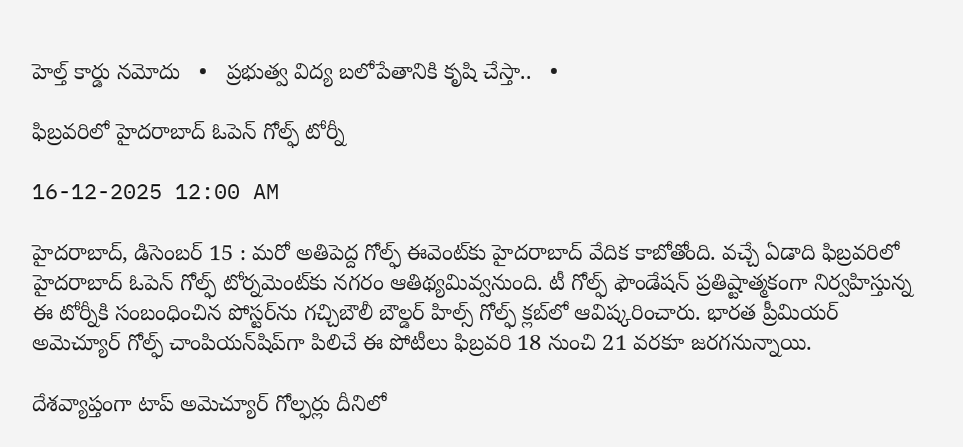హెల్త్ కార్డు నమోదు   •   ప్రభుత్వ విద్య బలోపేతానికి కృషి చేస్తా..   •

ఫిబ్రవరిలో హైదరాబాద్ ఓపెన్ గోల్ఫ్ టోర్నీ

16-12-2025 12:00 AM

హైదరాబాద్, డిసెంబర్ 15 : మరో అతిపెద్ద గోల్ఫ్ ఈవెంట్‌కు హైదరాబాద్ వేదిక కాబోతోంది. వచ్చే ఏడాది ఫిబ్రవరిలో హైదరాబాద్ ఓపెన్ గోల్ఫ్ టోర్నమెంట్‌కు నగరం ఆతిథ్యమివ్వనుంది. టీ గోల్ఫ్ ఫౌండేషన్ ప్రతిష్టాత్మకంగా నిర్వహిస్తున్న ఈ టోర్నీకి సంబంధించిన పోస్టర్‌ను గచ్చిబౌలీ బౌల్డర్ హిల్స్ గోల్ఫ్ క్లబ్‌లో ఆవిష్కరించారు. భారత ప్రీమియర్ అమెచ్యూర్ గోల్ఫ్ చాంపియన్‌షిప్‌గా పిలిచే ఈ పోటీలు ఫిబ్రవరి 18 నుంచి 21 వరకూ జరగనున్నాయి.

దేశవ్యాప్తంగా టాప్ అమెచ్యూర్ గోల్ఫర్లు దీనిలో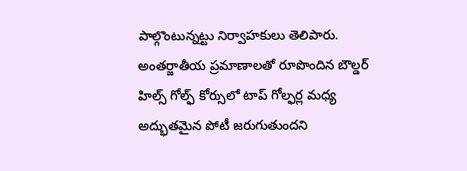పాల్గొంటున్నట్టు నిర్వాహకులు తెలిపారు. అంతర్జాతీయ ప్రమాణాలతో రూపొందిన బౌల్డర్ హిల్స్ గోల్ఫ్ కోర్సులో టాప్ గోల్ఫర్ల మధ్య అద్భుతమైన పోటీ జరుగుతుందని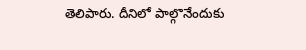తెలిపారు. దీనిలో పాల్గొనేందుకు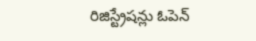రిజిస్ట్రేషన్లు ఓపెన్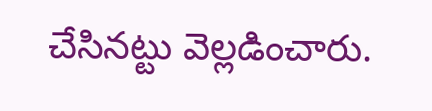చేసినట్టు వెల్లడించారు.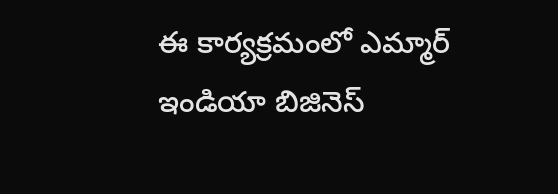ఈ కార్యక్రమంలో ఎమ్మార్ ఇండియా బిజినెస్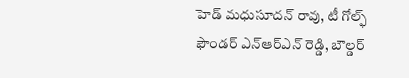హెడ్ మధుసూదన్ రావు, టీ గోల్ఫ్ ఫౌండర్ ఎన్‌ఆర్‌ఎన్ రెడ్డి, బౌల్డర్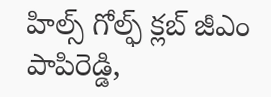హిల్స్ గోల్ఫ్ క్లబ్ జీఎం పాపిరెడ్డి,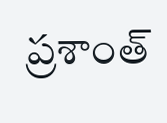ప్రశాంత్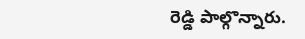రెడ్డి పాల్గొన్నారు.